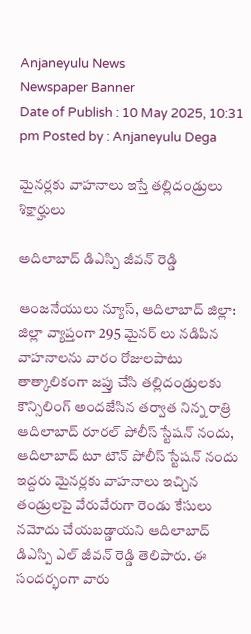Anjaneyulu News
Newspaper Banner
Date of Publish : 10 May 2025, 10:31 pm Posted by : Anjaneyulu Dega

మైనర్లకు వాహనాలు ఇస్తే తల్లిదండ్రులు శిక్షార్హులు

అదిలాబాద్ డిఎస్పి జీవన్ రెడ్డి

ఆంజనేయులు న్యూస్, ఆదిలాబాద్ జిల్లా: జిల్లా వ్యాప్తంగా 295 మైనర్ లు నడిపిన వాహనాలను వారం రోజులపాటు తాత్కాలికంగా జప్తు చేసి తల్లిదండ్రులకు కౌన్సిలింగ్ అందజేసిన తర్వాత నిన్న రాత్రి ఆదిలాబాద్ రూరల్ పోలీస్ స్టేషన్ నందు, ఆదిలాబాద్ టూ టౌన్ పోలీస్ స్టేషన్ నందు ఇద్దరు మైనర్లకు వాహనాలు ఇచ్చిన తండ్రులపై వేరువేరుగా రెండు కేసులు నమోదు చేయబడ్డాయని ఆదిలాబాద్ డిఎస్పి ఎల్ జీవన్ రెడ్డి తెలిపారు. ఈ సందర్భంగా వారు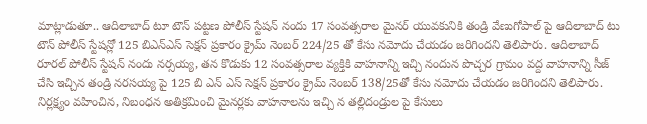మాట్లాడుతూ.. ఆదిలాబాద్ టూ టౌన్ పట్టణ పోలీస్ స్టేషన్ నందు 17 సంవత్సరాల మైనర్ యువకునికి తండ్రి వేణుగోపాల్ పై ఆదిలాబాద్ టు టౌన్ పోలీస్ స్టేషన్లో 125 బిఎన్ఎస్ సెక్షన్ ప్రకారం క్రైమ్ నెంబర్ 224/25 తో కేసు నమోదు చేయడం జరిగిందని తెలిపారు. ఆదిలాబాద్ రూరల్ పోలీస్ స్టేషన్ నందు నర్సయ్య, తన కొడుకు 12 సంవత్సరాల వ్యక్తికి వాహనాన్ని ఇచ్చి నందున పొచ్చర గ్రామం వద్ద వాహనాన్ని సీజ్ చేసి ఇచ్చిన తండ్రి నరసయ్య పై 125 బి ఎన్ ఎస్ సెక్షన్ ప్రకారం క్రైమ్ నెంబర్ 138/25తో కేసు నమోదు చేయడం జరిగిందని తెలిపారు. నిర్లక్ష్యం వహించిన, నిబంధన అతిక్రమించి మైనర్లకు వాహనాలను ఇచ్చి న తల్లిదండ్రుల పై కేసులు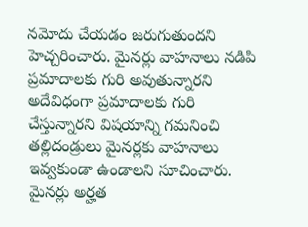నమోదు చేయడం జరుగుతుందని హెచ్చరించారు. మైనర్లు వాహనాలు నడిపి ప్రమాదాలకు గురి అవుతున్నారని అదేవిధంగా ప్రమాదాలకు గురి చేస్తున్నారని విషయాన్ని గమనించి తల్లిదండ్రులు మైనర్లకు వాహనాలు ఇవ్వకుండా ఉండాలని సూచించారు. మైనర్లు అర్హత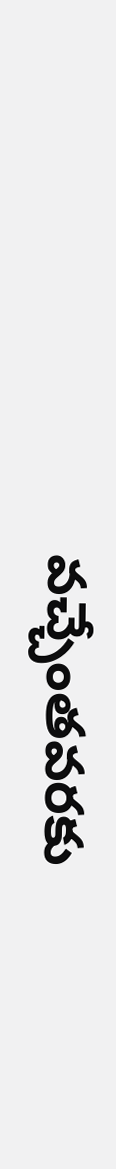వచ్చేంతవరకు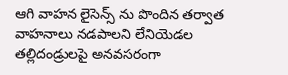ఆగి వాహన లైసెన్స్ ను పొందిన తర్వాత వాహనాలు నడపాలని లేనియెడల తల్లిదండ్రులపై అనవసరంగా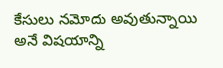కేసులు నమోదు అవుతున్నాయి అనే విషయాన్ని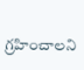గ్రహించాలని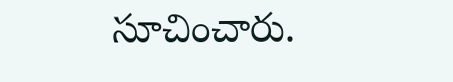సూచించారు.